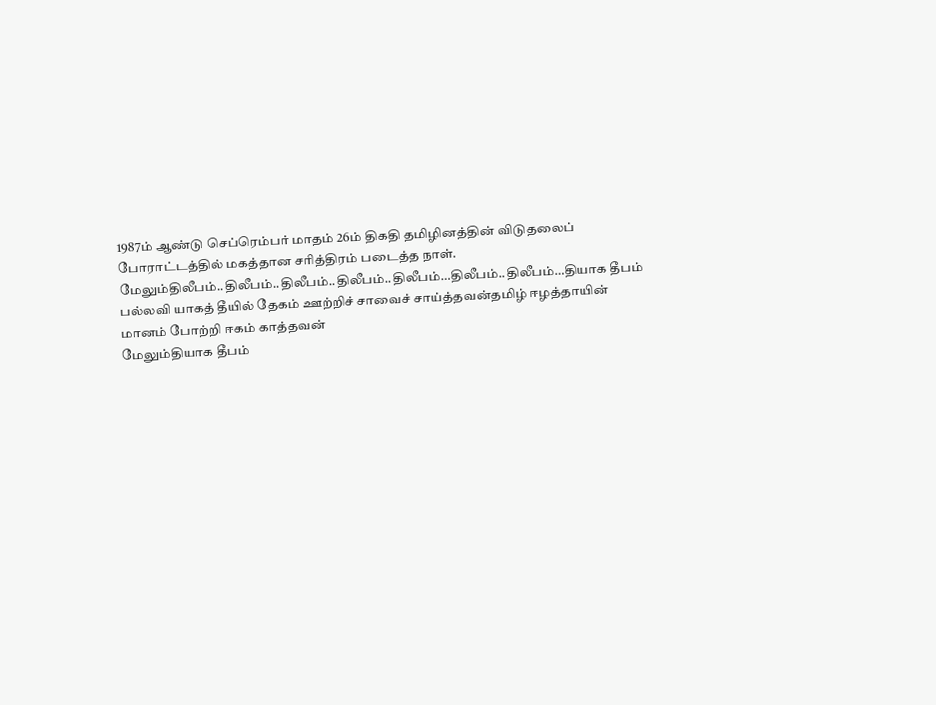1987ம் ஆண்டு செப்ரெம்பர் மாதம் 26ம் திகதி தமிழினத்தின் விடுதலைப் போராட்டத்தில் மகத்தான சரித்திரம் படைத்த நாள்.
மேலும்திலீபம்..திலீபம்..திலீபம்..திலீபம்..திலீபம்…திலீபம்..திலீபம்…தியாக தீபம்
பல்லவி யாகத் தீயில் தேகம் ஊற்றிச் சாவைச் சாய்த்தவன்தமிழ் ஈழத்தாயின் மானம் போற்றி ஈகம் காத்தவன்
மேலும்தியாக தீபம்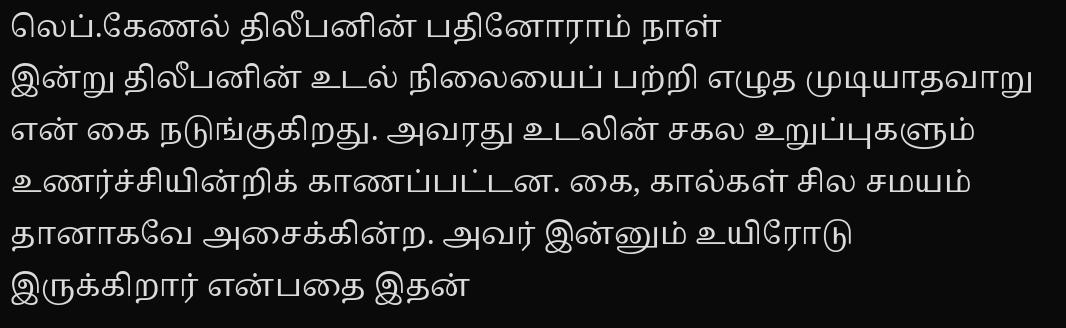லெப்.கேணல் திலீபனின் பதினோராம் நாள்
இன்று திலீபனின் உடல் நிலையைப் பற்றி எழுத முடியாதவாறு என் கை நடுங்குகிறது. அவரது உடலின் சகல உறுப்புகளும் உணர்ச்சியின்றிக் காணப்பட்டன. கை, கால்கள் சில சமயம் தானாகவே அசைக்கின்ற. அவர் இன்னும் உயிரோடு இருக்கிறார் என்பதை இதன்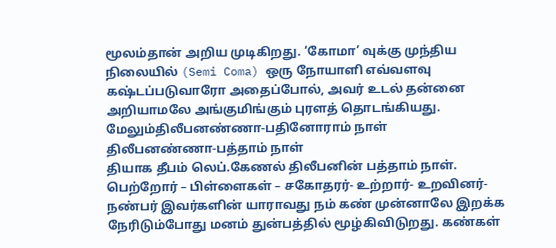மூலம்தான் அறிய முடிகிறது. ‘கோமா’ வுக்கு முந்திய நிலையில் (Semi Coma) ஒரு நோயாளி எவ்வளவு கஷ்டப்படுவாரோ அதைப்போல், அவர் உடல் தன்னை அறியாமலே அங்குமிங்கும் புரளத் தொடங்கியது.
மேலும்திலீபனண்ணா-பதினோராம் நாள்
திலீபனண்ணா-பத்தாம் நாள்
தியாக தீபம் லெப்.கேணல் திலீபனின் பத்தாம் நாள்.
பெற்றோர் – பிள்ளைகள் – சகோதரர்- உற்றார்- உறவினர்- நண்பர் இவர்களின் யாராவது நம் கண் முன்னாலே இறக்க நேரிடும்போது மனம் துன்பத்தில் மூழ்கிவிடுறது. கண்கள்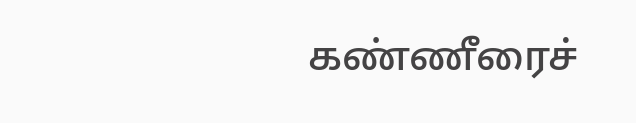கண்ணீரைச்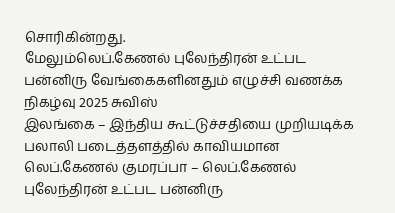சொரிகின்றது.
மேலும்லெப்.கேணல் புலேந்திரன் உட்பட பன்னிரு வேங்கைகளினதும் எழுச்சி வணக்க நிகழ்வு 2025 சுவிஸ்
இலங்கை – இந்திய கூட்டுச்சதியை முறியடிக்க பலாலி படைத்தளத்தில் காவியமான லெப்.கேணல் குமரப்பா – லெப்.கேணல் புலேந்திரன் உட்பட பன்னிரு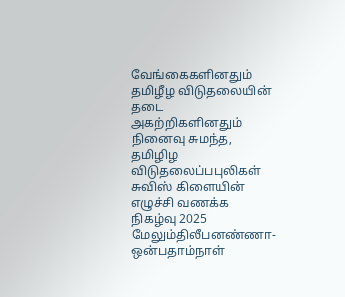வேங்கைகளினதும் தமிழீழ விடுதலையின் தடை அகற்றிகளினதும் நினைவு சுமந்த, தமிழிழ விடுதலைப்பபுலிகள் சுவிஸ் கிளையின் எழுச்சி வணக்க நிகழ்வு 2025
மேலும்திலீபனண்ணா-ஒன்பதாம்நாள்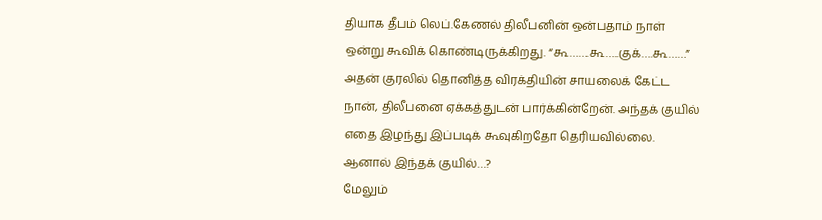தியாக தீபம் லெப்.கேணல் திலீபனின் ஒன்பதாம் நாள்
ஒன்று கூவிக் கொண்டிருக்கிறது. “கூ…….கூ…..குக்….கூ……” அதன் குரலில் தொனித்த விரக்தியின் சாயலைக் கேட்ட நான், திலீபனை ஏக்கத்துடன் பார்க்கின்றேன். அந்தக் குயில் எதை இழந்து இப்படிக் கூவுகிறதோ தெரியவில்லை. ஆனால் இந்தக் குயில்…?
மேலும்